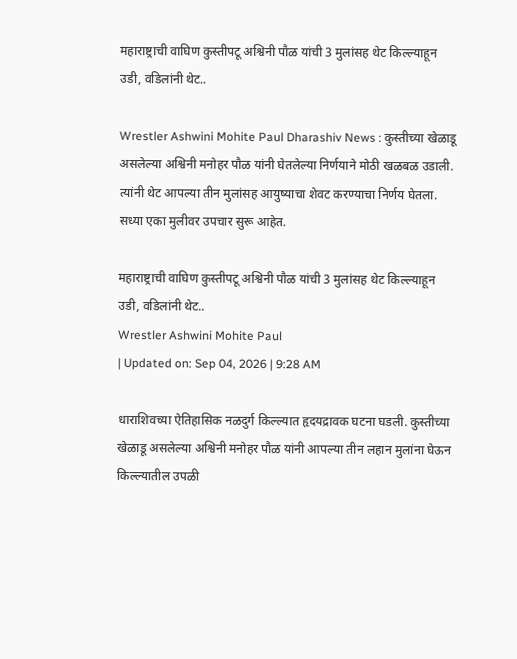महाराष्ट्राची वाघिण कुस्तीपटू अश्विनी पौळ यांची 3 मुलांसह थेट किल्ल्याहून उडी, वडिलांनी थेट..

Wrestler Ashwini Mohite Paul Dharashiv News : कुस्तीच्या खेळाडू असलेल्या अश्विनी मनोहर पौळ यांनी घेतलेल्या निर्णयाने मोठी खळबळ उडाली. त्यांनी थेट आपल्या तीन मुलांसह आयुष्याचा शेवट करण्याचा निर्णय घेतला. सध्या एका मुलीवर उपचार सुरू आहेत.

महाराष्ट्राची वाघिण कुस्तीपटू अश्विनी पौळ यांची 3 मुलांसह थेट किल्ल्याहून उडी, वडिलांनी थेट..
Wrestler Ashwini Mohite Paul
| Updated on: Sep 04, 2026 | 9:28 AM

धाराशिवच्या ऐतिहासिक नळदुर्ग किल्ल्यात हृदयद्रावक घटना घडली. कुस्तीच्या खेळाडू असलेल्या अश्विनी मनोहर पौळ यांनी आपल्या तीन लहान मुलांना घेऊन किल्ल्यातील उपळी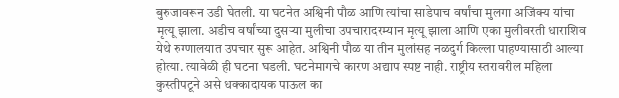बुरुजावरून उडी घेतली. या घटनेत अश्विनी पौळ आणि त्यांचा साडेपाच वर्षांचा मुलगा अजिंक्य यांचा मृत्यू झाला. अडीच वर्षांच्या दुसऱ्या मुलीचा उपचारादरम्यान मृत्यू झाला आणि एका मुलीवरती धाराशिव येथे रुग्णालयात उपचार सुरू आहेत. अश्विनी पौळ या तीन मुलांसह नळदुर्ग किल्ला पाहण्यासाठी आल्या होत्या. त्यावेळी ही घटना घडली. घटनेमागचे कारण अद्याप स्पष्ट नाही. राष्ट्रीय स्तरावरील महिला कुस्तीपटूने असे धक्कादायक पाऊल का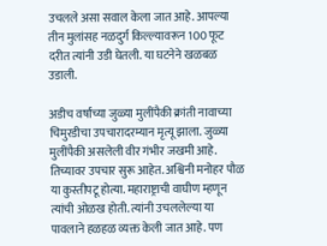उचलले असा सवाल केला जात आहे. आपल्या तीन मुलांसह नळदुर्ग किल्ल्यावरून 100 फूट दरीत त्यांनी उडी घेतली. या घटनेने खळबळ उडाली.

अडीच वर्षांच्या जुळ्या मुलींपैकी क्रांती नावाच्या चिमुरडीचा उपचारादरम्यान मृत्यू झाला. जुळ्या मुलींपैकी असलेली वीर गंभीर जखमी आहे. तिच्यावर उपचार सुरू आहेत. अश्विनी मनोहर पौळ या कुस्तीपटू होत्या. महाराष्ट्राची वाघीण म्हणून त्यांची ओळख होती. त्यांनी उचललेल्या या पावलाने हळहळ व्यक्त केली जात आहे. पण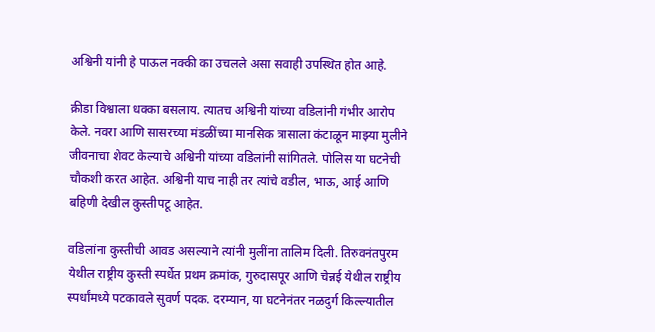अश्विनी यांनी हे पाऊल नक्की का उचलले असा सवाही उपस्थित होत आहे.

क्रीडा विश्वाला धक्का बसलाय. त्यातच अश्विनी यांच्या वडिलांनी गंभीर आरोप केले. नवरा आणि सासरच्या मंडळींच्या मानसिक त्रासाला कंटाळून माझ्या मुलीने जीवनाचा शेवट केल्याचे अश्विनी यांच्या वडिलांनी सांगितले. पोलिस या घटनेची चौकशी करत आहेत. अश्विनी याच नाही तर त्यांचे वडील, भाऊ, आई आणि बहिणी देखील कुस्तीपटू आहेत.

वडिलांना कुस्तीची आवड असल्याने त्यांनी मुलींना तालिम दिली. तिरुवनंतपुरम येथील राष्ट्रीय कुस्ती स्पर्धेत प्रथम क्रमांक, गुरुदासपूर आणि चेन्नई येथील राष्ट्रीय स्पर्धांमध्ये पटकावले सुवर्ण पदक. दरम्यान, या घटनेनंतर नळदुर्ग किल्ल्यातील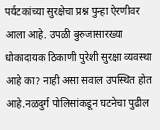पर्यटकांच्या सुरक्षेचा प्रश्न पुन्हा ऐरणीवर आला आहे. उपळी बुरुजासारख्या धोकादायक ठिकाणी पुरेशी सुरक्षा व्यवस्था आहे का? नाही असा सवाल उपस्थित होत आहे.नळदुर्ग पोलिसांकडून घटनेचा पुढील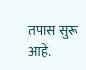तपास सुरू आहे.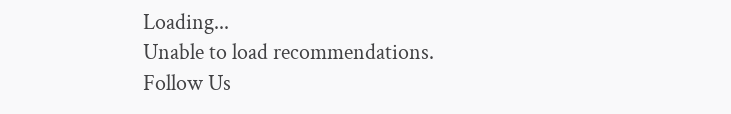Loading...
Unable to load recommendations.
Follow Us